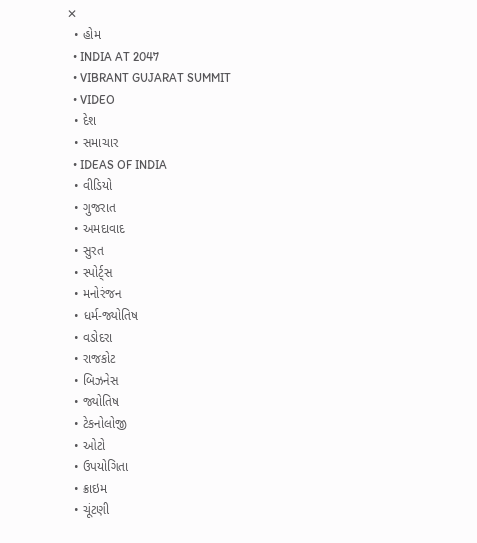✕
  • હોમ
  • INDIA AT 2047
  • VIBRANT GUJARAT SUMMIT
  • VIDEO
  • દેશ
  • સમાચાર
  • IDEAS OF INDIA
  • વીડિયો
  • ગુજરાત
  • અમદાવાદ
  • સુરત
  • સ્પોર્ટ્સ
  • મનોરંજન
  • ધર્મ-જ્યોતિષ
  • વડોદરા
  • રાજકોટ
  • બિઝનેસ
  • જ્યોતિષ
  • ટેકનોલોજી
  • ઓટો
  • ઉપયોગિતા
  • ક્રાઇમ
  • ચૂંટણી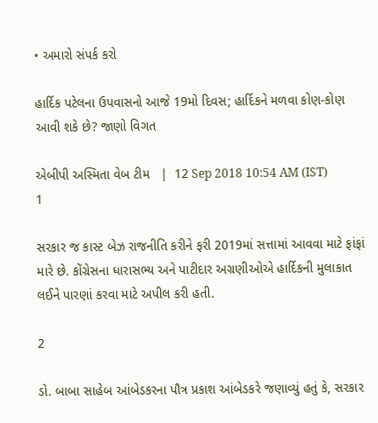• અમારો સંપર્ક કરો

હાર્દિક પટેલના ઉપવાસનો આજે 19મો દિવસ; હાર્દિકને મળવા કોણ-કોણ આવી શકે છે? જાણો વિગત

એબીપી અસ્મિતા વેબ ટીમ   |  12 Sep 2018 10:54 AM (IST)
1

સરકાર જ કાસ્ટ બેઝ રાજનીતિ કરીને ફરી 2019માં સત્તામાં આવવા માટે ફાંફાં મારે છે. કોંગ્રેસના ધારાસભ્ય અને પાટીદાર અગ્રણીઓએ હાર્દિકની મુલાકાત લઈને પારણાં કરવા માટે અપીલ કરી હતી.

2

ડો. બાબા સાહેબ આંબેડકરના પૌત્ર પ્રકાશ આંબેડકરે જણાવ્યું હતું કે, સરકાર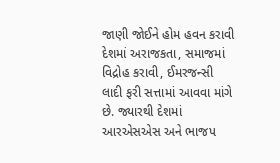જાણી જોઈને હોમ હવન કરાવી દેશમાં અરાજકતા, સમાજમાં વિદ્રોહ કરાવી, ઈમરજન્સી લાદી ફરી સત્તામાં આવવા માંગે છે. જ્યારથી દેશમાં આરએસએસ અને ભાજપ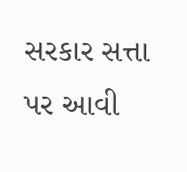સરકાર સત્તા પર આવી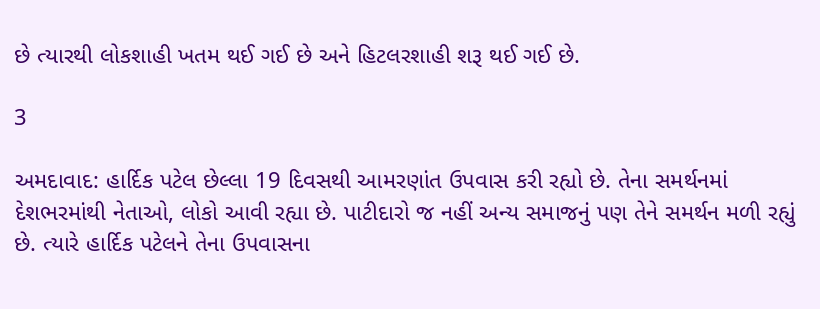છે ત્યારથી લોકશાહી ખતમ થઈ ગઈ છે અને હિટલરશાહી શરૂ થઈ ગઈ છે.

3

અમદાવાદ: હાર્દિક પટેલ છેલ્લા 19 દિવસથી આમરણાંત ઉપવાસ કરી રહ્યો છે. તેના સમર્થનમાં દેશભરમાંથી નેતાઓ, લોકો આવી રહ્યા છે. પાટીદારો જ નહીં અન્ય સમાજનું પણ તેને સમર્થન મળી રહ્યું છે. ત્યારે હાર્દિક પટેલને તેના ઉપવાસના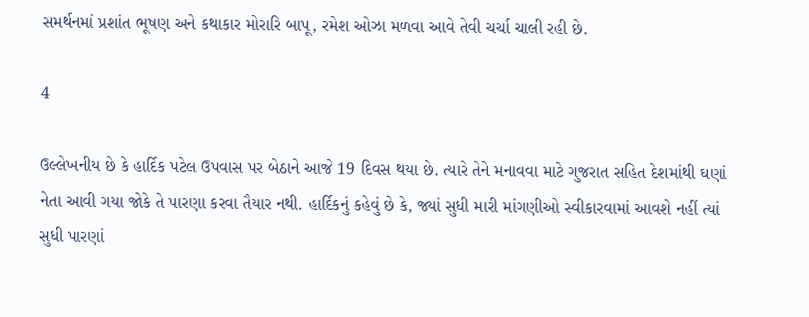સમર્થનમાં પ્રશાંત ભૂષણ અને કથાકાર મોરારિ બાપૂ, રમેશ ઓઝા મળવા આવે તેવી ચર્ચા ચાલી રહી છે.

4

ઉલ્લેખનીય છે કે હાર્દિક પટેલ ઉપવાસ પર બેઠાને આજે 19 દિવસ થયા છે. ત્યારે તેને મનાવવા માટે ગુજરાત સહિત દેશમાંથી ઘણાં નેતા આવી ગયા જોકે તે પારણા કરવા તૈયાર નથી. હાર્દિકનું કહેવું છે કે, જ્યાં સુધી મારી માંગણીઓ સ્વીકારવામાં આવશે નહીં ત્યાં સુધી પારણાં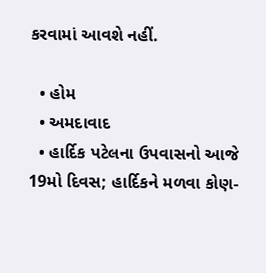કરવામાં આવશે નહીં.

  • હોમ
  • અમદાવાદ
  • હાર્દિક પટેલના ઉપવાસનો આજે 19મો દિવસ; હાર્દિકને મળવા કોણ-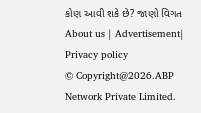કોણ આવી શકે છે? જાણો વિગત
About us | Advertisement| Privacy policy
© Copyright@2026.ABP Network Private Limited.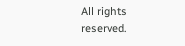All rights reserved.